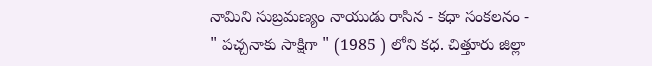నామిని సుబ్రమణ్యం నాయుడు రాసిన - కధా సంకలనం - " పచ్చనాకు సాక్షిగా " (1985 ) లోని కధ. చిత్తూరు జిల్లా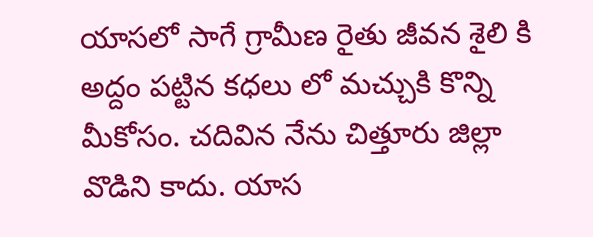యాసలో సాగే గ్రామీణ రైతు జీవన శైలి కి అద్దం పట్టిన కధలు లో మచ్చుకి కొన్ని మీకోసం. చదివిన నేను చిత్తూరు జిల్లా వొడిని కాదు. యాస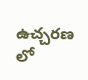ఉచ్చరణ లో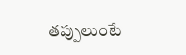తప్పులుంటే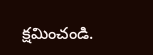క్షమించండి.